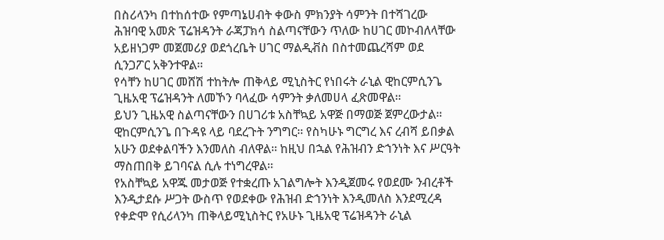በስሪላንካ በተከሰተው የምጣኔሀብት ቀውስ ምክንያት ሳምንት በተሻገረው ሕዝባዊ አመጽ ፕሬዝዳንት ራጃፓክሳ ስልጣናቸውን ጥለው ከሀገር መኮብለላቸው አይዘነጋም መጀመሪያ ወደጎረቤት ሀገር ማልዲቭስ በስተመጨረሻም ወደ ሲንጋፖር አቅንተዋል።
የሳቸን ከሀገር መሸሽ ተከትሎ ጠቅላይ ሚኒስትር የነበሩት ራኒል ዊከርምሲንጌ ጊዜአዊ ፕሬዝዳንት ለመኾን ባላፈው ሳምንት ቃለመሀላ ፈጽመዋል።
ይህን ጊዜአዊ ስልጣናቸውን በሀገሪቱ አስቸኳይ አዋጅ በማወጅ ጀምረውታል። ዊከርምሲንጌ በጉዳዩ ላይ ባደረጉት ንግግር። የስካሁኑ ግርግረ እና ረብሻ ይበቃል አሁን ወደቀልባችን እንመለስ ብለዋል። ከዚህ በኋል የሕዝብን ድኀንነት እና ሥርዓት ማስጠበቅ ይገባናል ሲሉ ተነግረዋል።
የአስቸኳይ አዋጁ መታወጅ የተቋረጡ አገልግሎት እንዲጀመሩ የወደሙ ንብረቶች እንዲታደሱ ሥጋት ውስጥ የወደቀው የሕዝብ ድኀንነት እንዲመለስ እንደሚረዳ የቀድሞ የሲሪላንካ ጠቅላይሚኒስትር የአሁኑ ጊዜአዊ ፕሬዝዳንት ራኒል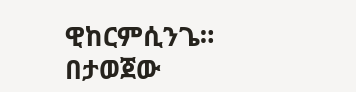ዊከርምሲንጌ።
በታወጀው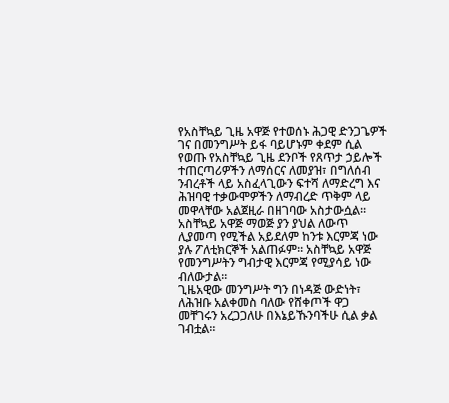የአስቸኳይ ጊዜ አዋጅ የተወሰኑ ሕጋዊ ድንጋጌዎች ገና በመንግሥት ይፋ ባይሆኑም ቀደም ሲል የወጡ የአስቸኳይ ጊዜ ደንቦች የጸጥታ ኃይሎች ተጠርጣሪዎችን ለማሰርና ለመያዝ፣ በግለሰብ ንብረቶች ላይ አስፈላጊውን ፍተሻ ለማድረግ እና ሕዝባዊ ተቃውሞዎችን ለማብረድ ጥቅም ላይ መዋላቸው አልጀዚራ በዘገባው አስታውሷል።
አስቸኳይ አዋጅ ማወጅ ያን ያህል ለውጥ ሊያመጣ የሚችል አይደለም ከንቱ እርምጃ ነው ያሉ ፖለቲክርኞች አልጠፉም። አስቸኳይ አዋጅ የመንግሥትን ግብታዊ እርምጃ የሚያሳይ ነው ብለውታል።
ጊዜአዊው መንግሥት ግን በነዳጅ ውድነት፣ ለሕዝቡ አልቀመስ ባለው የሸቀጦች ዋጋ መቸገሩን አረጋጋለሁ በእኔይኹንባችሁ ሲል ቃል ገብቷል።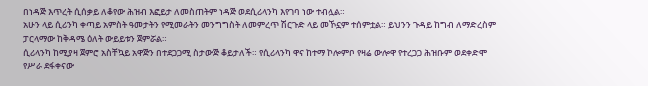በነዳጅ እጥረት ሲሰቃይ ለቆየው ሕዝብ እፎይታ ለመስጠትም ነዳጅ ወደሲሪላንካ እየገባ ነው ተብሏል።
አሁን ላይ ሲሪንካ ቀጣይ አምስት ዓመታትን የሚመራትን መንግግስት ለመምረጥ ሽርጉድ ላይ መኾኗም ተሰምቷል። ይህንን ጉዳይ ከግብ ለማድረስም ፓርላማው ከቅዳሜ ዕለት ውይይቱን ጀምሯል።
ሲሪላንካ ከሚያዛ ጀምሮ አስቸኳይ አዋጅን በተደጋጋሚ ስታውጅ ቆይታለች። የሲሪላንካ ዋና ከተማ ኮሎምቦ የዛሬ ውሎዋ የተረጋጋ ሕዝቡም ወደቀድሞ የሥራ ደፋቀናው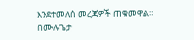እንደተመለሰ መረጃዎች ጠቁመዋል።
በሙሉጌታ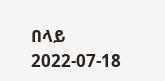በላይ
2022-07-18